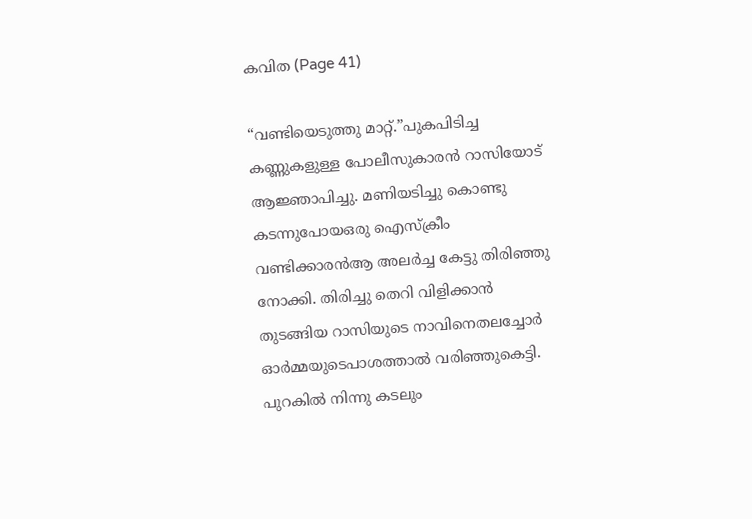കവിത (Page 41)

“വണ്ടിയെടുത്തു മാറ്റ്.”പുകപിടിച്ച കണ്ണുകളുള്ള പോലീസുകാരൻ റാസിയോട് ആജ്ഞാപിച്ചു. മണിയടിച്ചു കൊണ്ടു കടന്നുപോയഒരു ഐസ്ക്രീം വണ്ടിക്കാരൻആ അലർച്ച കേട്ടു തിരിഞ്ഞു നോക്കി. തിരിച്ചു തെറി വിളിക്കാൻ തുടങ്ങിയ റാസിയുടെ നാവിനെതലച്ചോർ ഓർമ്മയുടെപാശത്താൽ വരിഞ്ഞുകെട്ടി. പുറകിൽ നിന്നു കടലും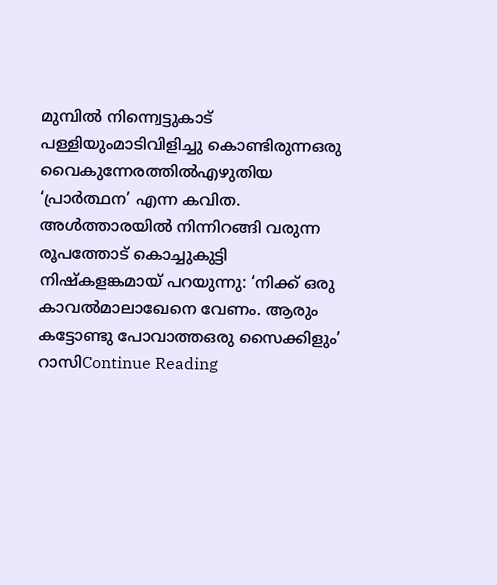മുമ്പിൽ നിന്ന്വെട്ടുകാട് പള്ളിയുംമാടിവിളിച്ചു കൊണ്ടിരുന്നഒരു വൈകുന്നേരത്തിൽഎഴുതിയ ‘പ്രാർത്ഥന’ എന്ന കവിത. അൾത്താരയിൽ നിന്നിറങ്ങി വരുന്ന രൂപത്തോട് കൊച്ചുകുട്ടി നിഷ്കളങ്കമായ് പറയുന്നു: ‘നിക്ക് ഒരു കാവൽമാലാഖേനെ വേണം. ആരും കട്ടോണ്ടു പോവാത്തഒരു സൈക്കിളും’ റാസിContinue Reading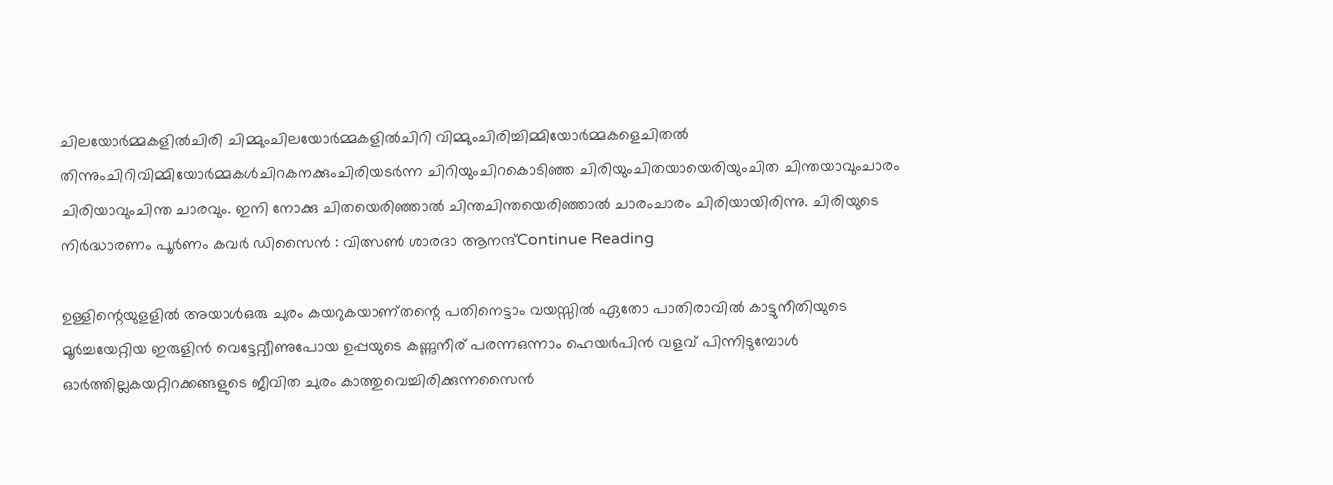ചിലയോർമ്മകളിൽചിരി ചിമ്മുംചിലയോർമ്മകളിൽചിറി വിമ്മുംചിരിച്ചിമ്മിയോർമ്മകളെചിതൽ തിന്നുംചിറിവിമ്മിയോർമ്മകൾചിറകനക്കുംചിരിയടർന്ന ചിറിയുംചിറകൊടിഞ്ഞ ചിരിയുംചിതയായെരിയുംചിത ചിന്തയാവുംചാരം ചിരിയാവുംചിന്ത ചാരവും. ഇനി നോക്കു ചിതയെരിഞ്ഞാൽ ചിന്തചിന്തയെരിഞ്ഞാൽ ചാരംചാരം ചിരിയായിരിന്നു. ചിരിയുടെ നിർദ്ധാരണം പൂർണം കവർ ഡിസൈൻ : വിത്സൺ ശാരദാ ആനന്ദ്Continue Reading

ഉള്ളിന്റെയുളളിൽ അയാൾഒരു ചുരം കയറുകയാണ്തന്റെ പതിനെട്ടാം വയസ്സിൽ ഏതോ പാതിരാവിൽ കാട്ടുനീതിയുടെ മൂർച്ചയേറ്റിയ ഇരുളിൻ വെട്ടേറ്റ്വീണുപോയ ഉപ്പയുടെ കണ്ണുനീര് പരന്നഒന്നാം ഹെയർപിൻ വളവ് പിന്നിടുമ്പോൾ ഓർത്തില്ലകയറ്റിറക്കങ്ങളുടെ ജീവിത ചുരം കാത്തുവെച്ചിരിക്കുന്നസൈൻ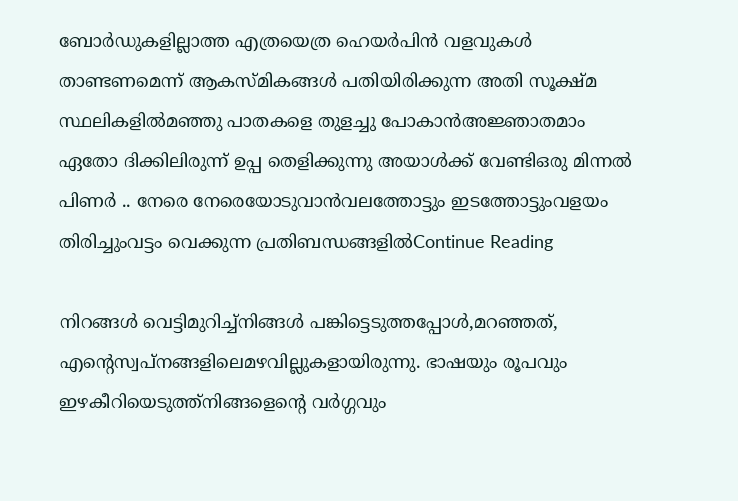ബോർഡുകളില്ലാത്ത എത്രയെത്ര ഹെയർപിൻ വളവുകൾ താണ്ടണമെന്ന് ആകസ്‌മികങ്ങൾ പതിയിരിക്കുന്ന അതി സൂക്ഷ്മ സ്ഥലികളിൽമഞ്ഞു പാതകളെ തുളച്ചു പോകാൻഅജ്ഞാതമാം ഏതോ ദിക്കിലിരുന്ന് ഉപ്പ തെളിക്കുന്നു അയാൾക്ക് വേണ്ടിഒരു മിന്നൽ പിണർ .. നേരെ നേരെയോടുവാൻവലത്തോട്ടും ഇടത്തോട്ടുംവളയം തിരിച്ചുംവട്ടം വെക്കുന്ന പ്രതിബന്ധങ്ങളിൽContinue Reading

നിറങ്ങൾ വെട്ടിമുറിച്ച്നിങ്ങൾ പങ്കിട്ടെടുത്തപ്പോൾ,മറഞ്ഞത്, എന്റെസ്വപ്നങ്ങളിലെമഴവില്ലുകളായിരുന്നു. ഭാഷയും രൂപവും ഇഴകീറിയെടുത്ത്നിങ്ങളെന്റെ വർഗ്ഗവും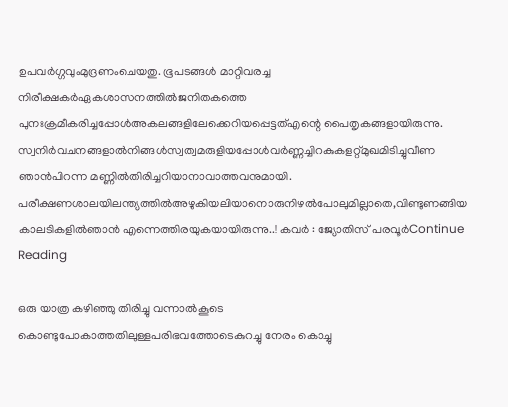ഉപവർഗ്ഗവുംമുദ്രണംചെയതു. ഭൂപടങ്ങൾ മാറ്റിവരച്ച നിരീക്ഷകർഏകശാസനത്തിൽജനിതകത്തെ പുനഃക്രമീകരിച്ചപ്പോൾഅകലങ്ങളിലേക്കെറിയപ്പെട്ടത്എന്റെ പൈതൃകങ്ങളായിരുന്നു. സ്വനിർവചനങ്ങളാൽനിങ്ങൾസ്വത്വമരുളിയപ്പോൾവർണ്ണച്ചിറകുകളറ്റ്മുഖമിടിച്ചുവീണ ഞാൻപിറന്ന മണ്ണിൽതിരിച്ചറിയാനാവാത്തവനുമായി. പരീക്ഷണശാലയിലന്ത്യത്തിൽഅഴുകിയലിയാനൊരുനിഴൽപോലുമില്ലാതെ,വിണ്ടുണങ്ങിയ കാലടികളിൽഞാൻ എന്നെത്തിരയുകയായിരുന്നു..! കവർ : ജ്യോതിസ് പരവൂർContinue Reading

ഒരു യാത്ര കഴിഞ്ഞു തിരിച്ചു വന്നാൽകൂടെ കൊണ്ടുപോകാത്തതിലുള്ളപരിഭവത്തോടെകുറച്ചു നേരം കൊച്ചു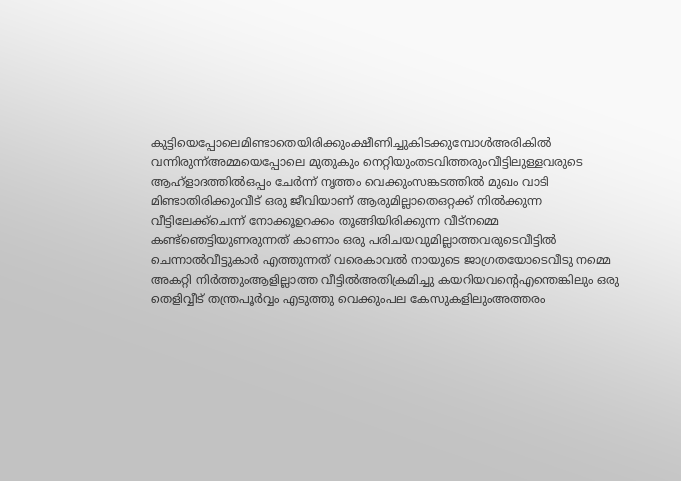കുട്ടിയെപ്പോലെമിണ്ടാതെയിരിക്കുംക്ഷീണിച്ചുകിടക്കുമ്പോൾഅരികിൽ വന്നിരുന്ന്അമ്മയെപ്പോലെ മുതുകും നെറ്റിയുംതടവിത്തരുംവീട്ടിലുള്ളവരുടെ ആഹ്ളാദത്തിൽഒപ്പം ചേർന്ന് നൃത്തം വെക്കുംസങ്കടത്തിൽ മുഖം വാടി മിണ്ടാതിരിക്കുംവീട് ഒരു ജീവിയാണ് ആരുമില്ലാതെഒറ്റക്ക് നിൽക്കുന്ന വീട്ടിലേക്ക്ചെന്ന് നോക്കൂഉറക്കം തൂങ്ങിയിരിക്കുന്ന വീട്നമ്മെ കണ്ട്ഞെട്ടിയുണരുന്നത് കാണാം ഒരു പരിചയവുമില്ലാത്തവരുടെവീട്ടിൽ ചെന്നാൽവീട്ടുകാർ എത്തുന്നത് വരെകാവൽ നായുടെ ജാഗ്രതയോടെവീടു നമ്മെ അകറ്റി നിർത്തുംആളില്ലാത്ത വീട്ടിൽഅതിക്രമിച്ചു കയറിയവന്റെഎന്തെങ്കിലും ഒരു തെളിവ്വീട് തന്ത്രപൂർവ്വം എടുത്തു വെക്കുംപല കേസുകളിലുംഅത്തരം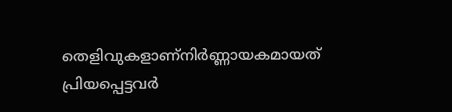തെളിവുകളാണ്നിർണ്ണായകമായത് പ്രിയപ്പെട്ടവർ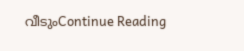വീടുംContinue Reading